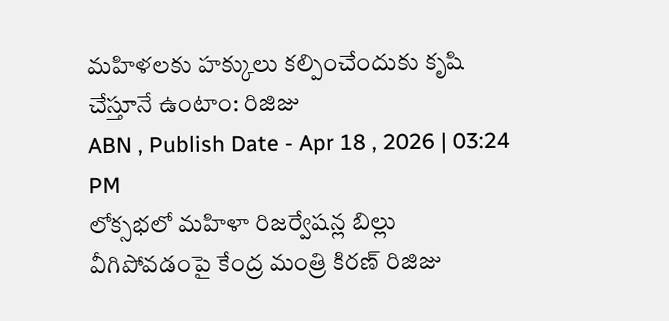మహిళలకు హక్కులు కల్పించేందుకు కృషి చేస్తూనే ఉంటాం: రిజిజు
ABN , Publish Date - Apr 18 , 2026 | 03:24 PM
లోక్సభలో మహిళా రిజర్వేషన్ల బిల్లు వీగిపోవడంపై కేంద్ర మంత్రి కిరణ్ రిజిజు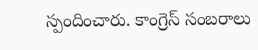స్పందించారు. కాంగ్రెస్ సంబరాలు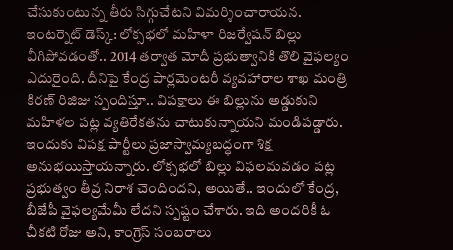చేసుకుంటున్న తీరు సిగ్గుచేటని విమర్శించారాయన.
ఇంటర్నెట్ డెస్క్: లోక్సభలో మహిళా రిజర్వేషన్ బిల్లు వీగిపోవడంతో.. 2014 తర్వాత మోదీ ప్రభుత్వానికి తొలి వైఫల్యం ఎదురైంది. దీనిపై కేంద్ర పార్లమెంటరీ వ్యవహారాల శాఖ మంత్రి కిరణ్ రిజిజు స్పందిస్తూ.. విపక్షాలు ఈ బిల్లును అడ్డుకుని మహిళల పట్ల వ్యతిరేకతను చాటుకున్నాయని మండిపడ్డారు. ఇందుకు విపక్ష పార్టీలు ప్రజాస్వామ్యబద్ధంగా శిక్ష అనుభయిస్తాయన్నారు. లోక్సభలో బిల్లు విఫలమవడం పట్ల ప్రభుత్వం తీవ్ర నిరాశ చెందిందని, అయితే.. ఇందులో కేంద్ర, బీజేపీ వైఫల్యమేమీ లేదని స్పష్టం చేశారు. ఇది అందరికీ ఓ చీకటి రోజు అని, కాంగ్రెస్ సంబరాలు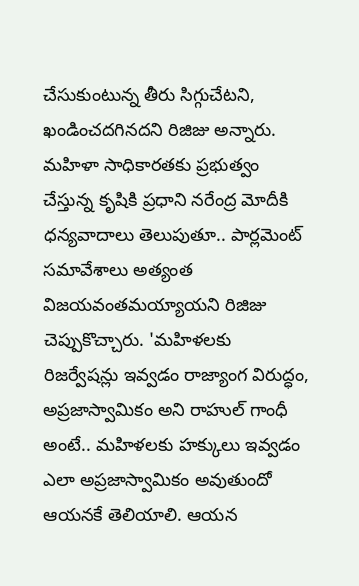చేసుకుంటున్న తీరు సిగ్గుచేటని, ఖండించదగినదని రిజిజు అన్నారు.
మహిళా సాధికారతకు ప్రభుత్వం చేస్తున్న కృషికి ప్రధాని నరేంద్ర మోదీకి ధన్యవాదాలు తెలుపుతూ.. పార్లమెంట్ సమావేశాలు అత్యంత విజయవంతమయ్యాయని రిజిజు చెప్పుకొచ్చారు. 'మహిళలకు రిజర్వేషన్లు ఇవ్వడం రాజ్యాంగ విరుద్ధం, అప్రజాస్వామికం అని రాహుల్ గాంధీ అంటే.. మహిళలకు హక్కులు ఇవ్వడం ఎలా అప్రజాస్వామికం అవుతుందో ఆయనకే తెలియాలి. ఆయన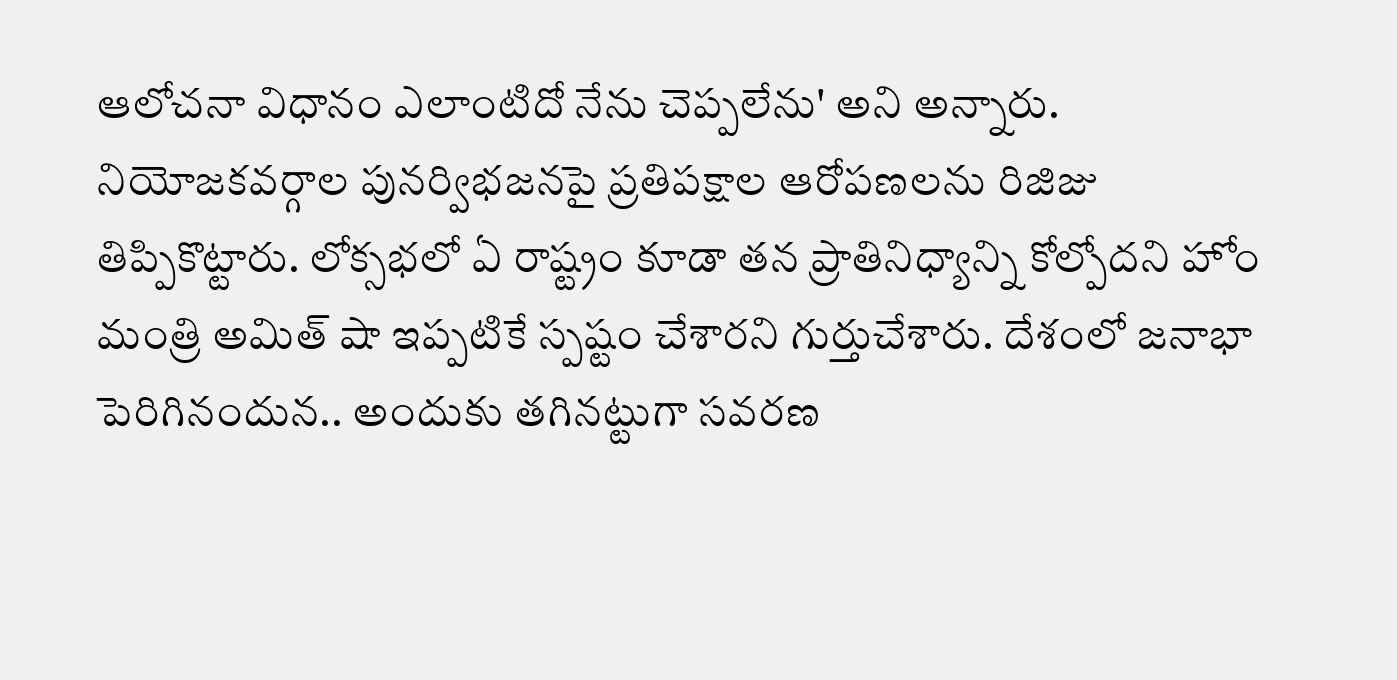ఆలోచనా విధానం ఎలాంటిదో నేను చెప్పలేను' అని అన్నారు. నియోజకవర్గాల పునర్విభజనపై ప్రతిపక్షాల ఆరోపణలను రిజిజు తిప్పికొట్టారు. లోక్సభలో ఏ రాష్ట్రం కూడా తన ప్రాతినిధ్యాన్ని కోల్పోదని హోం మంత్రి అమిత్ షా ఇప్పటికే స్పష్టం చేశారని గుర్తుచేశారు. దేశంలో జనాభా పెరిగినందున.. అందుకు తగినట్టుగా సవరణ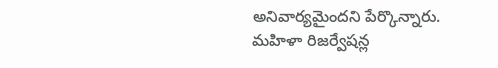అనివార్యమైందని పేర్కొన్నారు.
మహిళా రిజర్వేషన్ల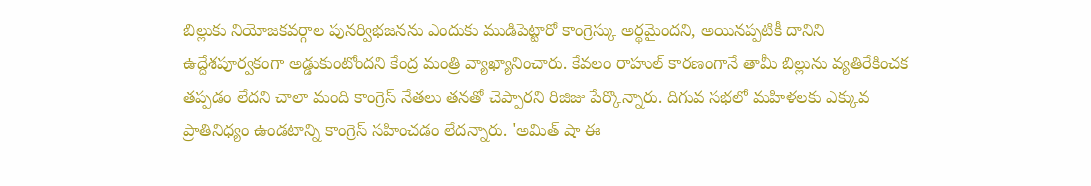బిల్లుకు నియోజకవర్గాల పునర్విభజనను ఎందుకు ముడిపెట్టారో కాంగ్రెస్కు అర్థమైందని, అయినప్పటికీ దానిని ఉద్దేశపూర్వకంగా అడ్డుకుంటోందని కేంద్ర మంత్రి వ్యాఖ్యానించారు. కేవలం రాహుల్ కారణంగానే తామీ బిల్లును వ్యతిరేకించక తప్పడం లేదని చాలా మంది కాంగ్రెస్ నేతలు తనతో చెప్పారని రిజిజు పేర్కొన్నారు. దిగువ సభలో మహిళలకు ఎక్కువ ప్రాతినిధ్యం ఉండటాన్ని కాంగ్రెస్ సహించడం లేదన్నారు. 'అమిత్ షా ఈ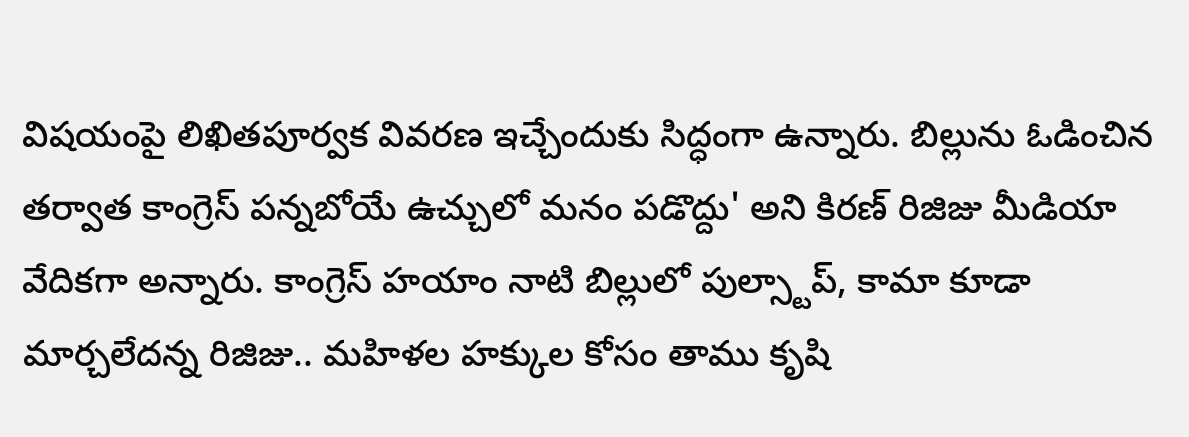విషయంపై లిఖితపూర్వక వివరణ ఇచ్చేందుకు సిద్ధంగా ఉన్నారు. బిల్లును ఓడించిన తర్వాత కాంగ్రెస్ పన్నబోయే ఉచ్చులో మనం పడొద్దు' అని కిరణ్ రిజిజు మీడియా వేదికగా అన్నారు. కాంగ్రెస్ హయాం నాటి బిల్లులో పుల్స్టాప్, కామా కూడా మార్చలేదన్న రిజిజు.. మహిళల హక్కుల కోసం తాము కృషి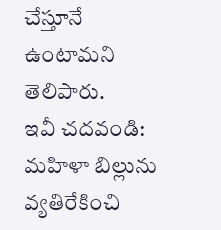చేస్తూనే ఉంటామని తెలిపారు.
ఇవీ చదవండి:
మహిళా బిల్లును వ్యతిరేకించి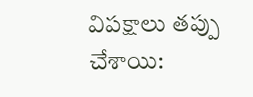విపక్షాలు తప్పు చేశాయి: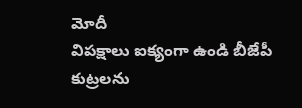మోదీ
విపక్షాలు ఐక్యంగా ఉండి బీజేపీ కుట్రలను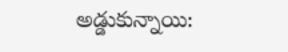అడ్డుకున్నాయి: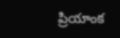ప్రియాంక